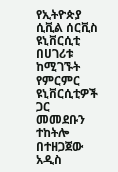የኢትዮጵያ ሲቪል ሰርቪስ ዩኒቨርሲቲ በሀገሪቱ ከሚገኙት የምርምር ዩኒቨርሲቲዎች ጋር መመደቡን ተከትሎ በተዘጋጀው አዲስ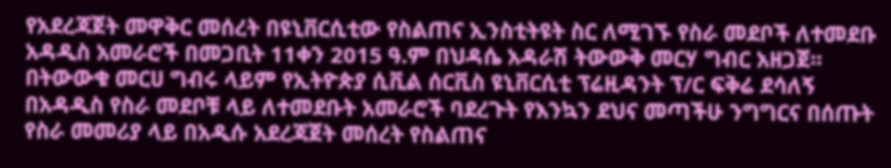የአደረጃጀት መዋቅር መሰረት በዩኒቨርሲቲው የስልጠና ኢንስቲትዩት ስር ለሚገኙ የስራ መደቦች ለተመደቡ አዳዲስ አመራሮች በመጋቢት 11ቀን 2015 ዓ.ም በህዳሴ አዳራሽ ትውውቅ መርሃ ግብር አዘጋጀ፡፡
በትውውቁ መርሀ ግብሩ ላይም የኢትዮጵያ ሲቪል ሰርቪስ ዩኒቨርሲቲ ፕሬዚዳንት ፕ/ር ፍቅሬ ደሳለኝ በአዳዲስ የስራ መደቦቹ ላይ ለተመደቡት አመራሮች ባደረጉት የእንኳን ደህና መጣችሁ ንግግርና በሰጡት የስራ መመሪያ ላይ በአዲሱ አደረጃጀት መሰረት የስልጠና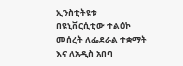ኢንስቲትዩቱ በዩኒቨርሲቲው ተልዕኮ መሰረት ለፌደራል ተቋማት እና ለአዲስ አበባ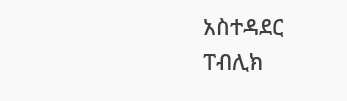አስተዳደር ፐብሊክ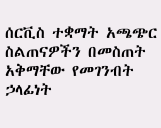ሰርቪስ ተቋማት አጫጭር ስልጠናዎችን በመስጠት አቅማቸው የመገንብት ኃላፊነት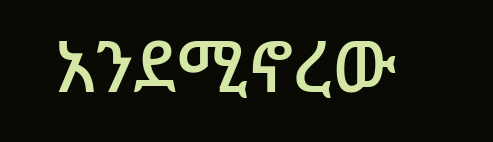አንደሚኖረው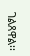ገልጸዋል፡፡